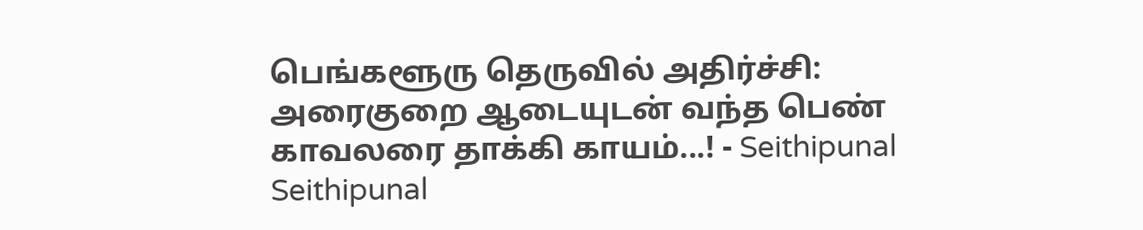பெங்களூரு தெருவில் அதிர்ச்சி: அரைகுறை ஆடையுடன் வந்த பெண் காவலரை தாக்கி காயம்...! - Seithipunal
Seithipunal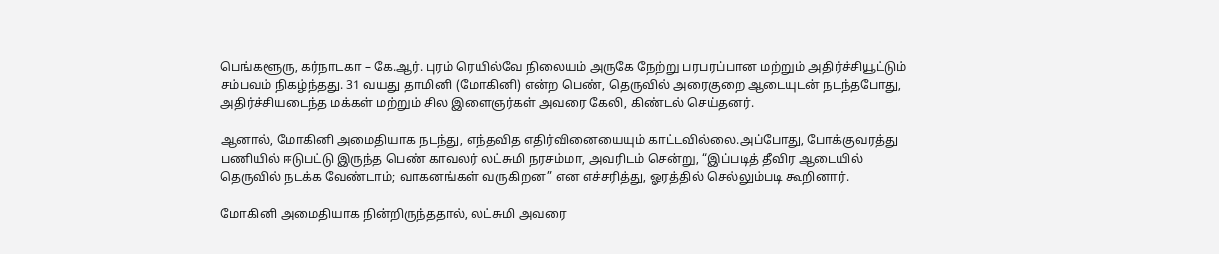பெங்களூரு, கர்நாடகா – கே.ஆர். புரம் ரெயில்வே நிலையம் அருகே நேற்று பரபரப்பான மற்றும் அதிர்ச்சியூட்டும் சம்பவம் நிகழ்ந்தது. 31 வயது தாமினி (மோகினி) என்ற பெண், தெருவில் அரைகுறை ஆடையுடன் நடந்தபோது, அதிர்ச்சியடைந்த மக்கள் மற்றும் சில இளைஞர்கள் அவரை கேலி, கிண்டல் செய்தனர்.

ஆனால், மோகினி அமைதியாக நடந்து, எந்தவித எதிர்வினையையும் காட்டவில்லை.அப்போது, போக்குவரத்து பணியில் ஈடுபட்டு இருந்த பெண் காவலர் லட்சுமி நரசம்மா, அவரிடம் சென்று, “இப்படித் தீவிர ஆடையில் தெருவில் நடக்க வேண்டாம்; வாகனங்கள் வருகிறன” என எச்சரித்து, ஓரத்தில் செல்லும்படி கூறினார்.

மோகினி அமைதியாக நின்றிருந்ததால், லட்சுமி அவரை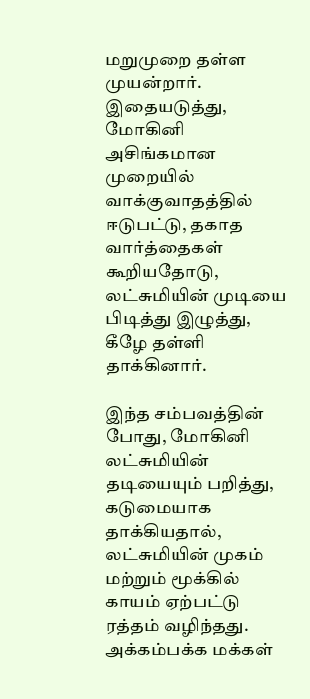மறுமுறை தள்ள முயன்றார். இதையடுத்து, மோகினி அசிங்கமான முறையில் வாக்குவாதத்தில் ஈடுபட்டு, தகாத வார்த்தைகள் கூறியதோடு, லட்சுமியின் முடியை பிடித்து இழுத்து, கீழே தள்ளி தாக்கினார்.

இந்த சம்பவத்தின் போது, மோகினி லட்சுமியின் தடியையும் பறித்து, கடுமையாக தாக்கியதால், லட்சுமியின் முகம் மற்றும் மூக்கில் காயம் ஏற்பட்டு ரத்தம் வழிந்தது. அக்கம்பக்க மக்கள்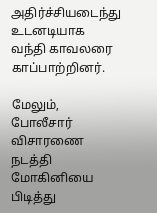அதிர்ச்சியடைந்து உடனடியாக வந்தி காவலரை காப்பாற்றினர்.

மேலும், போலீசார் விசாரணை நடத்தி மோகினியை பிடித்து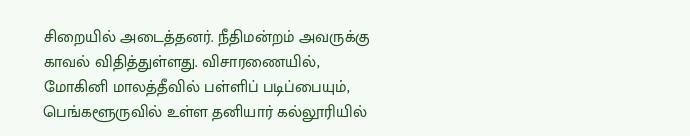சிறையில் அடைத்தனர். நீதிமன்றம் அவருக்கு காவல் விதித்துள்ளது. விசாரணையில், மோகினி மாலத்தீவில் பள்ளிப் படிப்பையும், பெங்களூருவில் உள்ள தனியார் கல்லூரியில்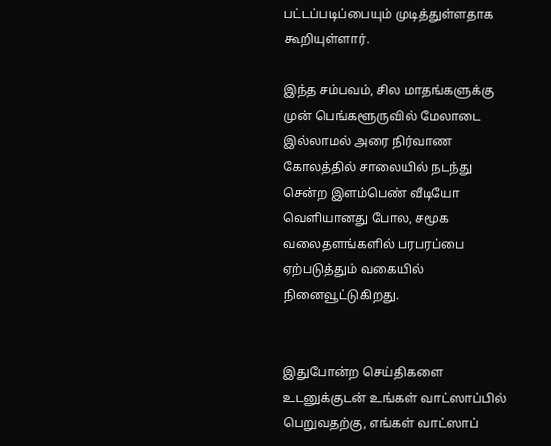பட்டப்படிப்பையும் முடித்துள்ளதாக கூறியுள்ளார்.

இந்த சம்பவம், சில மாதங்களுக்கு முன் பெங்களூருவில் மேலாடை இல்லாமல் அரை நிர்வாண கோலத்தில் சாலையில் நடந்து சென்ற இளம்பெண் வீடியோ வெளியானது போல, சமூக வலைதளங்களில் பரபரப்பை ஏற்படுத்தும் வகையில் நினைவூட்டுகிறது.


இதுபோன்ற செய்திகளை உடனுக்குடன் உங்கள் வாட்ஸாப்பில் பெறுவதற்கு, எங்கள் வாட்ஸாப்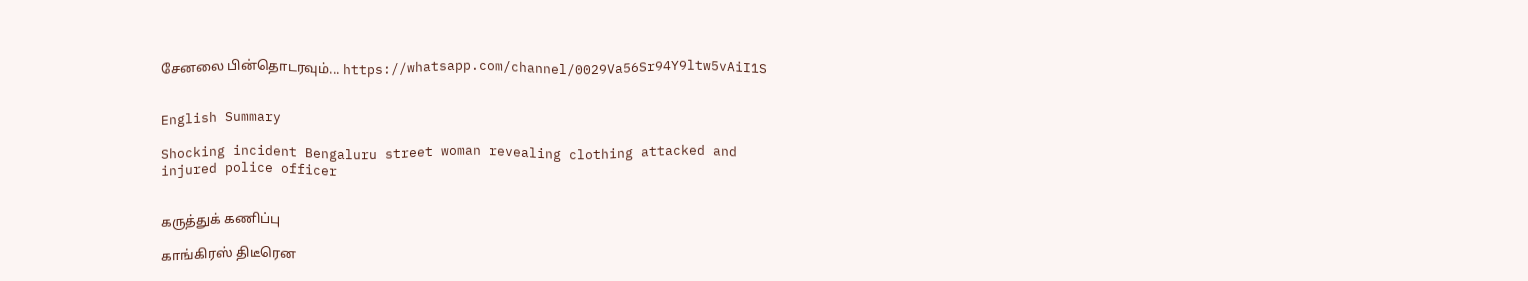சேனலை பின்தொடரவும்... https://whatsapp.com/channel/0029Va56Sr94Y9ltw5vAiI1S


English Summary

Shocking incident Bengaluru street woman revealing clothing attacked and injured police officer


கருத்துக் கணிப்பு

காங்கிரஸ் திடீரென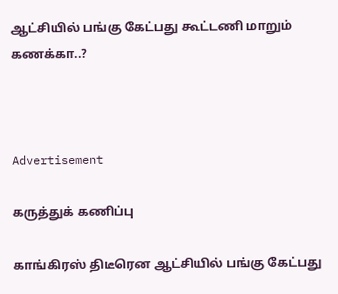ஆட்சியில் பங்கு கேட்பது கூட்டணி மாறும் கணக்கா..?



Advertisement

கருத்துக் கணிப்பு

காங்கிரஸ் திடீரென ஆட்சியில் பங்கு கேட்பது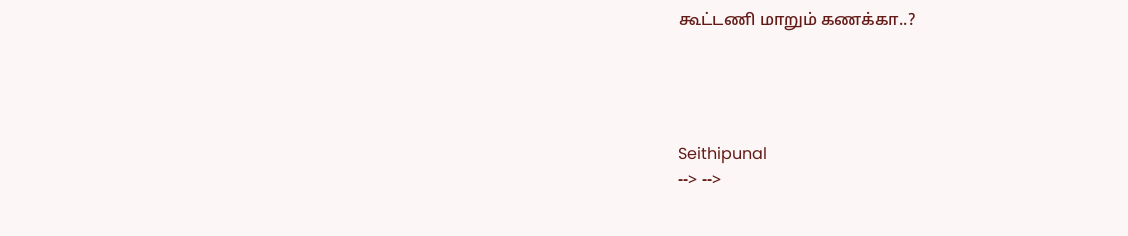கூட்டணி மாறும் கணக்கா..?




Seithipunal
--> -->